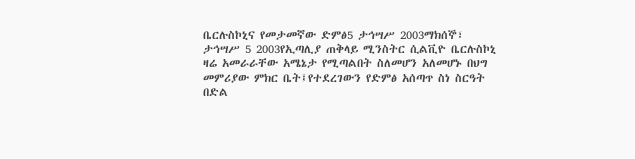ቤርሉስኮኒና የመታመኛው ድምፅ5 ታኅሣሥ 2003ማክሰኞ፣ ታኅሣሥ 5 2003የኢጣሊያ ጠቅላይ ሚንስትር ሲልቪዮ ቤርሉስኮኒ ዛሬ አመራራቸው አሜኔታ የሚጣልበት ስለመሆን አለመሆኑ በህግ መምሪያው ምክር ቤት፤የተደረገውን የድምፅ አሰጣጥ ስነ ስርዓት በድል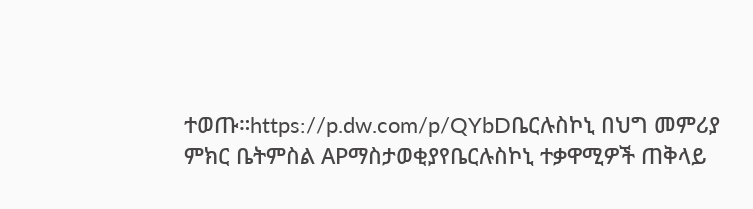ተወጡ።https://p.dw.com/p/QYbDቤርሉስኮኒ በህግ መምሪያ ምክር ቤትምስል APማስታወቂያየቤርሉስኮኒ ተቃዋሚዎች ጠቅላይ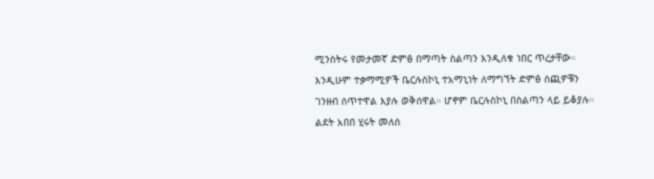ሚንስትሩ የመታመኛ ድምፅ በማጣት ስልጣን እንዲለቁ ነበር ጥረታቸው። እንዲሁም ተቃማሚዎች ቤርሉስኮኒ ተአማኒነት ለማግኘት ድምፅ ሰጪዎቹን ገንዘብ ሰጥተዋል እያሉ ወቅሰዋል። ሆኖም ቤርሉስኮኒ በስልጣን ላይ ይቆያሉ። ልደት አበበ ሂሩት መለሰ